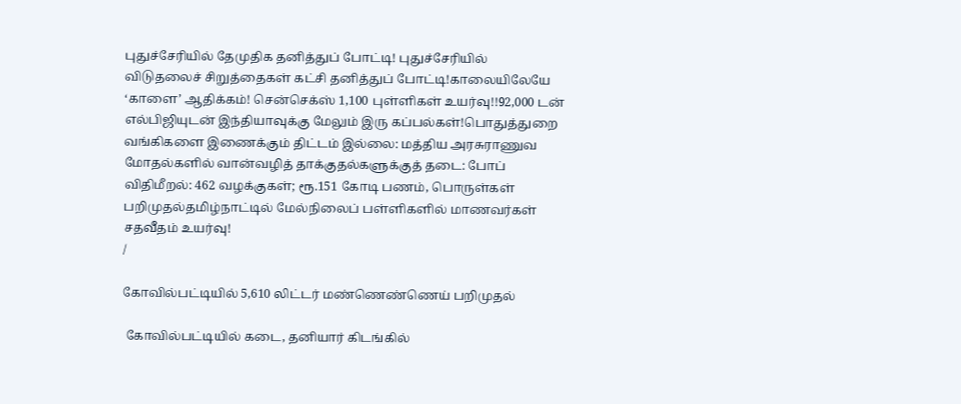புதுச்சேரியில் தேமுதிக தனித்துப் போட்டி! புதுச்சேரியில் விடுதலைச் சிறுத்தைகள் கட்சி தனித்துப் போட்டி!காலையிலேயே ‘காளை’ ஆதிக்கம்! சென்செக்ஸ் 1,100 புள்ளிகள் உயர்வு!!92,000 டன் எல்பிஜியுடன் இந்தியாவுக்கு மேலும் இரு கப்பல்கள்!பொதுத்துறை வங்கிகளை இணைக்கும் திட்டம் இல்லை: மத்திய அரசுராணுவ மோதல்களில் வான்வழித் தாக்குதல்களுக்குத் தடை: போப் விதிமீறல்: 462 வழக்குகள்; ரூ.151 கோடி பணம், பொருள்கள் பறிமுதல்தமிழ்நாட்டில் மேல்நிலைப் பள்ளிகளில் மாணவர்கள் சதவீதம் உயர்வு!
/

கோவில்பட்டியில் 5,610 லிட்டர் மண்ணெண்ணெய் பறிமுதல்

 கோவில்பட்டியில் கடை, தனியார் கிடங்கில்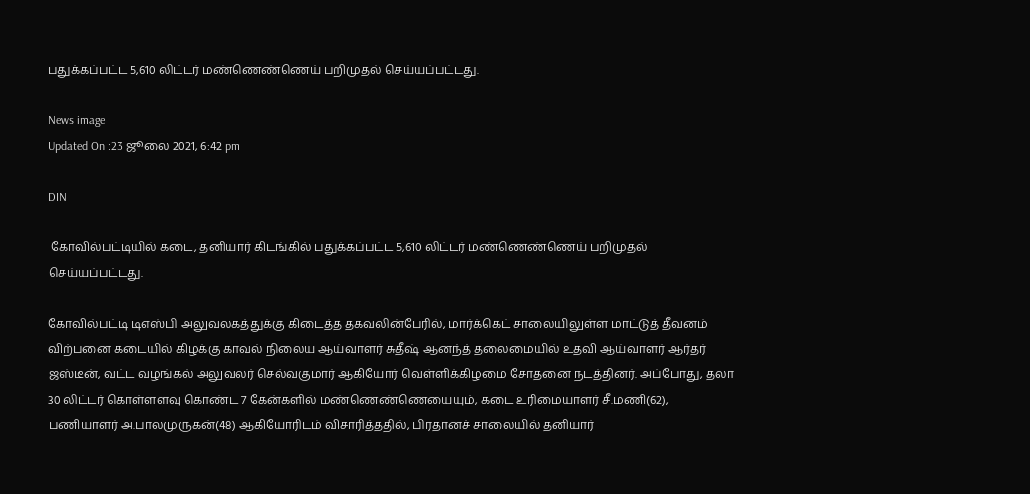பதுக்கப்பட்ட 5,610 லிட்டர் மண்ணெண்ணெய் பறிமுதல் செய்யப்பட்டது.

News image
Updated On :23 ஜூலை 2021, 6:42 pm

DIN

 கோவில்பட்டியில் கடை, தனியார் கிடங்கில் பதுக்கப்பட்ட 5,610 லிட்டர் மண்ணெண்ணெய் பறிமுதல் செய்யப்பட்டது.

கோவில்பட்டி டிஎஸ்பி அலுவலகத்துக்கு கிடைத்த தகவலின்பேரில், மார்க்கெட் சாலையிலுள்ள மாட்டுத் தீவனம் விற்பனை கடையில் கிழக்கு காவல் நிலைய ஆய்வாளர் சுதீஷ் ஆனந்த் தலைமையில் உதவி ஆய்வாளர் ஆர்தர் ஜஸ்டீன், வட்ட வழங்கல் அலுவலர் செல்வகுமார் ஆகியோர் வெள்ளிக்கிழமை சோதனை நடத்தினர். அப்போது, தலா 30 லிட்டர் கொள்ளளவு கொண்ட 7 கேன்களில் மண்ணெண்ணெயையும், கடை உரிமையாளர் சீ.மணி(62), பணியாளர் அ.பாலமுருகன்(48) ஆகியோரிடம் விசாரித்ததில், பிரதானச் சாலையில் தனியார்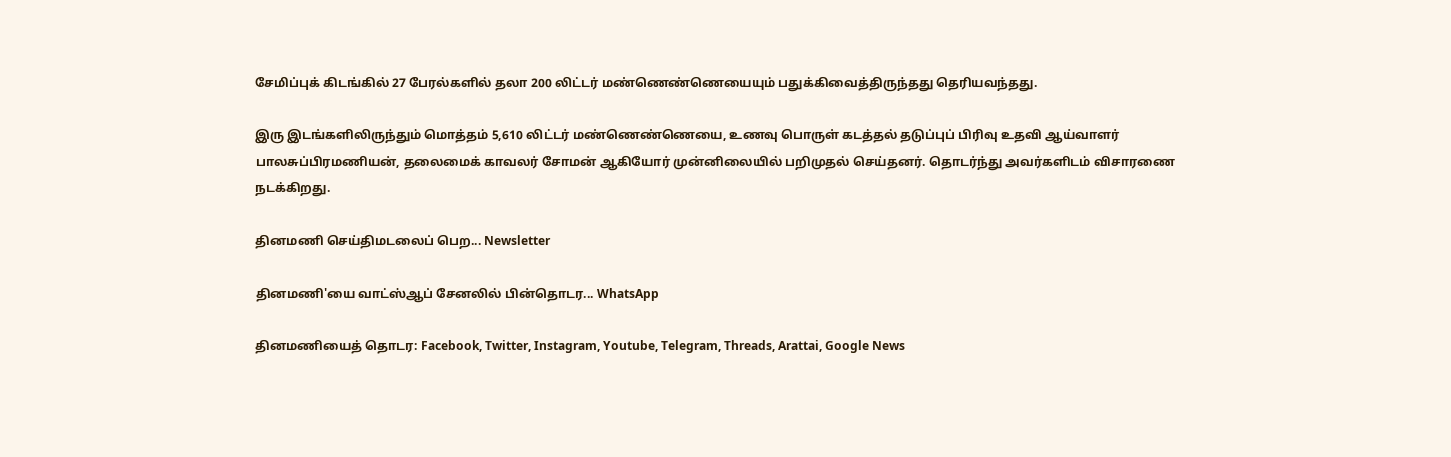சேமிப்புக் கிடங்கில் 27 பேரல்களில் தலா 200 லிட்டர் மண்ணெண்ணெயையும் பதுக்கிவைத்திருந்தது தெரியவந்தது.

இரு இடங்களிலிருந்தும் மொத்தம் 5,610 லிட்டர் மண்ணெண்ணெயை, உணவு பொருள் கடத்தல் தடுப்புப் பிரிவு உதவி ஆய்வாளர் பாலசுப்பிரமணியன், தலைமைக் காவலர் சோமன் ஆகியோர் முன்னிலையில் பறிமுதல் செய்தனர். தொடர்ந்து அவர்களிடம் விசாரணை நடக்கிறது.

தினமணி செய்திமடலைப் பெற... Newsletter

தினமணி'யை வாட்ஸ்ஆப் சேனலில் பின்தொடர... WhatsApp

தினமணியைத் தொடர: Facebook, Twitter, Instagram, Youtube, Telegram, Threads, Arattai, Google News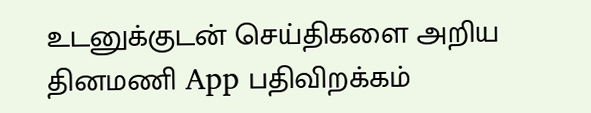உடனுக்குடன் செய்திகளை அறிய தினமணி App பதிவிறக்கம்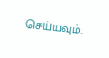செய்யவும்.